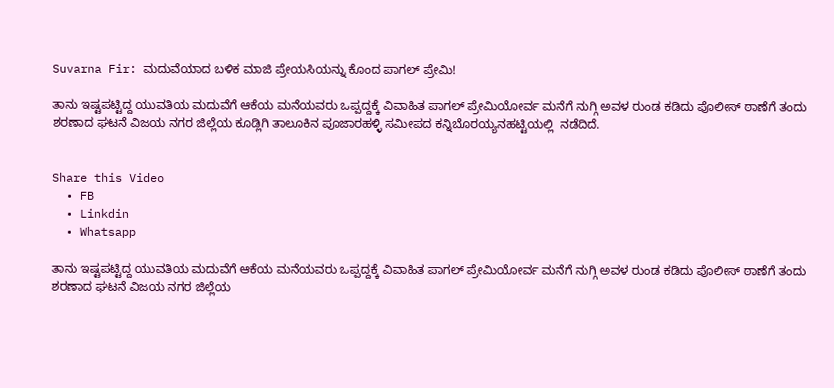Suvarna Fir: ಮದುವೆಯಾದ ಬಳಿಕ ಮಾಜಿ ಪ್ರೇಯಸಿಯನ್ನು ಕೊಂದ ಪಾಗಲ್ ಪ್ರೇಮಿ!

ತಾನು ಇಷ್ಟಪಟ್ಟಿದ್ದ ಯುವತಿಯ ಮದುವೆಗೆ ಆಕೆಯ ಮನೆಯವರು ಒಪ್ಪದ್ದಕ್ಕೆ ವಿವಾಹಿತ ಪಾಗಲ್‌ ಪ್ರೇಮಿಯೋರ್ವ ಮನೆಗೆ ನುಗ್ಗಿ ಅವಳ ರುಂಡ ಕಡಿದು ಪೊಲೀಸ್‌ ಠಾಣೆಗೆ ತಂದು ಶರಣಾದ ಘಟನೆ ವಿಜಯ ನಗರ ಜಿಲ್ಲೆಯ ಕೂಡ್ಲಿಗಿ ತಾಲೂಕಿನ ಪೂಜಾರಹಳ್ಳಿ ಸಮೀಪದ ಕನ್ನಿಬೊರಯ್ಯನಹಟ್ಟಿಯಲ್ಲಿ  ನಡೆದಿದೆ.


Share this Video
  • FB
  • Linkdin
  • Whatsapp

ತಾನು ಇಷ್ಟಪಟ್ಟಿದ್ದ ಯುವತಿಯ ಮದುವೆಗೆ ಆಕೆಯ ಮನೆಯವರು ಒಪ್ಪದ್ದಕ್ಕೆ ವಿವಾಹಿತ ಪಾಗಲ್‌ ಪ್ರೇಮಿಯೋರ್ವ ಮನೆಗೆ ನುಗ್ಗಿ ಅವಳ ರುಂಡ ಕಡಿದು ಪೊಲೀಸ್‌ ಠಾಣೆಗೆ ತಂದು ಶರಣಾದ ಘಟನೆ ವಿಜಯ ನಗರ ಜಿಲ್ಲೆಯ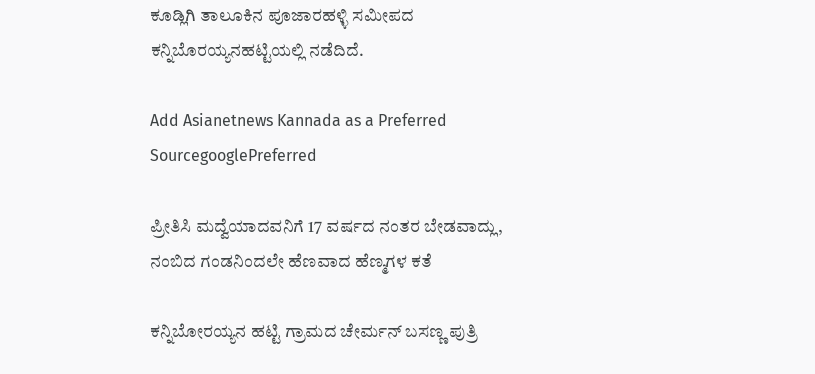ಕೂಡ್ಲಿಗಿ ತಾಲೂಕಿನ ಪೂಜಾರಹಳ್ಳಿ ಸಮೀಪದ ಕನ್ನಿಬೊರಯ್ಯನಹಟ್ಟಿಯಲ್ಲಿ ನಡೆದಿದೆ.

Add Asianetnews Kannada as a Preferred SourcegooglePreferred

ಪ್ರೀತಿಸಿ ಮದ್ವೆಯಾದವನಿಗೆ 17 ವರ್ಷದ ನಂತರ ಬೇಡವಾದ್ಲು, ನಂಬಿದ ಗಂಡನಿಂದಲೇ ಹೆಣವಾದ ಹೆಣ್ಮಗಳ ಕತೆ

ಕನ್ನಿಬೋರಯ್ಯನ ಹಟ್ಟಿ ಗ್ರಾಮದ ಚೇರ್ಮನ್‌ ಬಸಣ್ಣ ಪುತ್ರಿ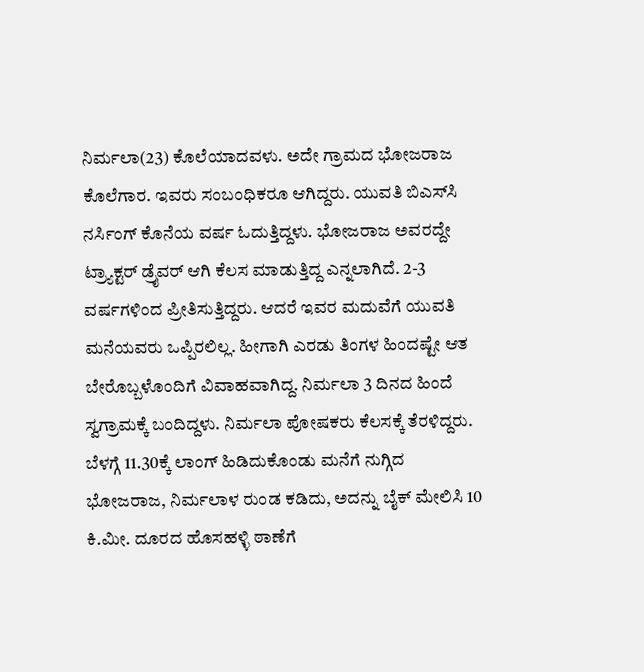ನಿರ್ಮಲಾ(23) ಕೊಲೆಯಾದವಳು. ಅದೇ ಗ್ರಾಮದ ಭೋಜರಾಜ ಕೊಲೆಗಾರ. ಇವರು ಸಂಬಂಧಿಕರೂ ಆಗಿದ್ದರು. ಯುವತಿ ಬಿಎಸ್‌ಸಿ ನರ್ಸಿಂಗ್‌ ಕೊನೆಯ ವರ್ಷ ಓದುತ್ತಿದ್ದಳು. ಭೋಜರಾಜ ಅವರದ್ದೇ ಟ್ರ್ಯಾಕ್ಟರ್‌ ಡ್ರೈವರ್‌ ಆಗಿ ಕೆಲಸ ಮಾಡುತ್ತಿದ್ದ ಎನ್ನಲಾಗಿದೆ. 2-3 ವರ್ಷಗಳಿಂದ ಪ್ರೀತಿಸುತ್ತಿದ್ದರು. ಆದರೆ ಇವರ ಮದುವೆಗೆ ಯುವತಿ ಮನೆಯವರು ಒಪ್ಪಿರಲಿಲ್ಲ. ಹೀಗಾಗಿ ಎರಡು ತಿಂಗಳ ಹಿಂದಷ್ಟೇ ಆತ ಬೇರೊಬ್ಬಳೊಂದಿಗೆ ವಿವಾಹವಾಗಿದ್ದ. ನಿರ್ಮಲಾ 3 ದಿನದ ಹಿಂದೆ ಸ್ವಗ್ರಾಮಕ್ಕೆ ಬಂದಿದ್ದಳು. ನಿರ್ಮಲಾ ಪೋಷಕರು ಕೆಲಸಕ್ಕೆ ತೆರಳಿದ್ದರು. ಬೆಳಗ್ಗೆ 11.30ಕ್ಕೆ ಲಾಂಗ್‌ ಹಿಡಿದುಕೊಂಡು ಮನೆಗೆ ನುಗ್ಗಿದ ಭೋಜರಾಜ, ನಿರ್ಮಲಾಳ ರುಂಡ ಕಡಿದು, ಅದನ್ನು ಬೈಕ್‌ ಮೇಲಿಸಿ 10 ಕಿ.ಮೀ. ದೂರದ ಹೊಸಹಳ್ಳಿ ಠಾಣೆಗೆ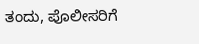ತಂದು, ಪೊಲೀಸರಿಗೆ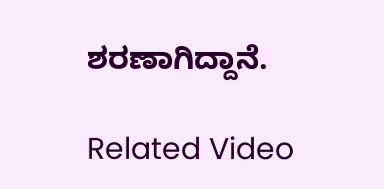ಶರಣಾಗಿದ್ದಾನೆ.

Related Video